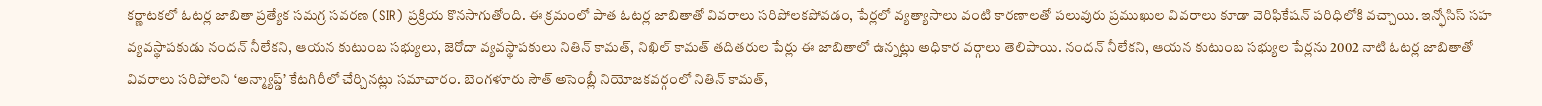కర్ణాటకలో ఓటర్ల జాబితా ప్రత్యేక సమగ్ర సవరణ (SIR) ప్రక్రియ కొనసాగుతోంది. ఈ క్రమంలో పాత ఓటర్ల జాబితాతో వివరాలు సరిపోలకపోవడం, పేర్లలో వ్యత్యాసాలు వంటి కారణాలతో పలువురు ప్రముఖుల వివరాలు కూడా వెరిఫికేషన్ పరిధిలోకి వచ్చాయి. ఇన్ఫోసిస్ సహ వ్యవస్థాపకుడు నందన్ నీలేకని, ఆయన కుటుంబ సభ్యులు, జెరోదా వ్యవస్థాపకులు నితిన్ కామత్, నిఖిల్ కామత్ తదితరుల పేర్లు ఈ జాబితాలో ఉన్నట్లు అధికార వర్గాలు తెలిపాయి. నందన్ నీలేకని, ఆయన కుటుంబ సభ్యుల పేర్లను 2002 నాటి ఓటర్ల జాబితాతో వివరాలు సరిపోలని ‘అన్మ్యాప్డ్’ కేటగిరీలో చేర్చినట్లు సమాచారం. బెంగళూరు సౌత్ అసెంబ్లీ నియోజకవర్గంలో నితిన్ కామత్,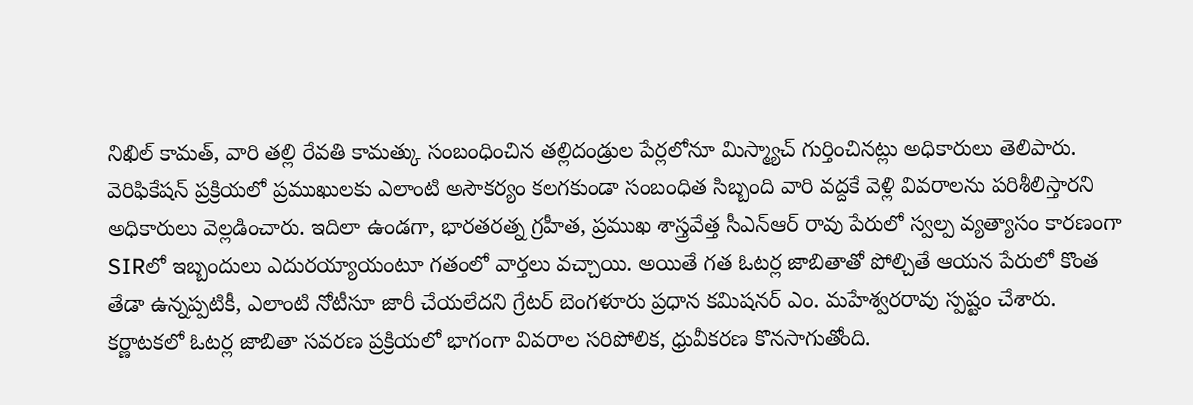నిఖిల్ కామత్, వారి తల్లి రేవతి కామత్కు సంబంధించిన తల్లిదండ్రుల పేర్లలోనూ మిస్మ్యాచ్ గుర్తించినట్లు అధికారులు తెలిపారు.
వెరిఫికేషన్ ప్రక్రియలో ప్రముఖులకు ఎలాంటి అసౌకర్యం కలగకుండా సంబంధిత సిబ్బంది వారి వద్దకే వెళ్లి వివరాలను పరిశీలిస్తారని అధికారులు వెల్లడించారు. ఇదిలా ఉండగా, భారతరత్న గ్రహీత, ప్రముఖ శాస్త్రవేత్త సీఎన్ఆర్ రావు పేరులో స్వల్ప వ్యత్యాసం కారణంగా SIRలో ఇబ్బందులు ఎదురయ్యాయంటూ గతంలో వార్తలు వచ్చాయి. అయితే గత ఓటర్ల జాబితాతో పోల్చితే ఆయన పేరులో కొంత తేడా ఉన్నప్పటికీ, ఎలాంటి నోటీసూ జారీ చేయలేదని గ్రేటర్ బెంగళూరు ప్రధాన కమిషనర్ ఎం. మహేశ్వరరావు స్పష్టం చేశారు. కర్ణాటకలో ఓటర్ల జాబితా సవరణ ప్రక్రియలో భాగంగా వివరాల సరిపోలిక, ధ్రువీకరణ కొనసాగుతోంది.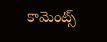కామెంట్స్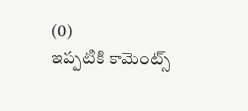(0)
ఇప్పటికి కామెంట్స్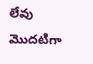లేవు
మొదటిగా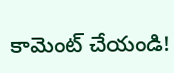కామెంట్ చేయండి!